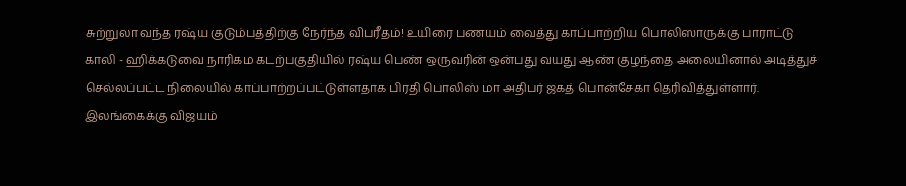சுற்றுலா வந்த ரஷ்ய குடும்பத்திற்கு நேர்ந்த விபரீதம்! உயிரை பணயம் வைத்து காப்பாற்றிய பொலிஸாருக்கு பாராட்டு
காலி - ஹிக்கடுவை நாரிகம கடற்பகுதியில் ரஷ்ய பெண் ஒருவரின் ஒன்பது வயது ஆண் குழந்தை அலையினால் அடித்துச் செல்லப்பட்ட நிலையில் காப்பாற்றப்பட்டுள்ளதாக பிரதி பொலிஸ் மா அதிபர் ஜகத் பொன்சேகா தெரிவித்துள்ளார்.
இலங்கைக்கு விஜயம்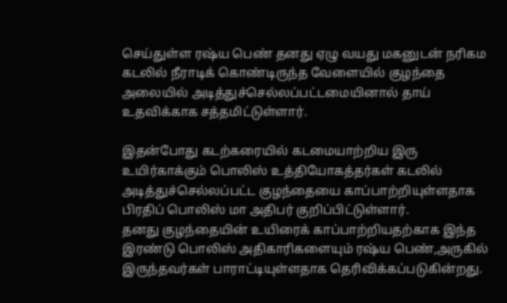செய்துள்ள ரஷ்ய பெண் தனது ஏழு வயது மகனுடன் நரிகம கடலில் நீராடிக் கொண்டிருந்த வேளையில் குழந்தை அலையில் அடித்துச்செல்லப்பட்டமையினால் தாய் உதவிக்காக சத்தமிட்டுள்ளார்.

இதன்போது கடற்கரையில் கடமையாற்றிய இரு உயிர்காக்கும் பொலிஸ் உத்தியோகத்தர்கள் கடலில் அடித்துச்செல்லப்பட்ட குழந்தையை காப்பாற்றியுள்ளதாக பிரதிப் பொலிஸ் மா அதிபர் குறிப்பிட்டுள்ளார்.
தனது குழந்தையின் உயிரைக் காப்பாற்றியதற்காக இந்த இரண்டு பொலிஸ் அதிகாரிகளையும் ரஷ்ய பெண்,அருகில் இருந்தவர்கள் பாராட்டியுள்ளதாக தெரிவிக்கப்படுகின்றது.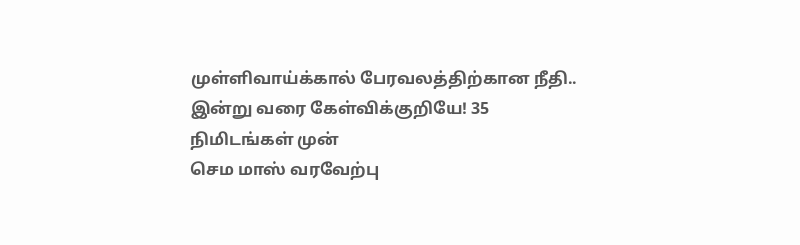முள்ளிவாய்க்கால் பேரவலத்திற்கான நீதி.. இன்று வரை கேள்விக்குறியே! 35 நிமிடங்கள் முன்
செம மாஸ் வரவேற்பு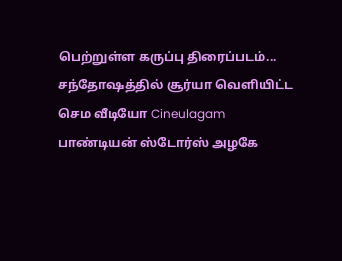பெற்றுள்ள கருப்பு திரைப்படம்... சந்தோஷத்தில் சூர்யா வெளியிட்ட செம வீடியோ Cineulagam
பாண்டியன் ஸ்டோர்ஸ் அழகே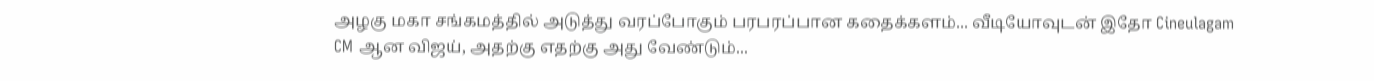அழகு மகா சங்கமத்தில் அடுத்து வரப்போகும் பரபரப்பான கதைக்களம்... வீடியோவுடன் இதோ Cineulagam
CM ஆன விஜய், அதற்கு எதற்கு அது வேண்டும்...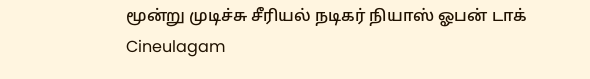மூன்று முடிச்சு சீரியல் நடிகர் நியாஸ் ஓபன் டாக் Cineulagam